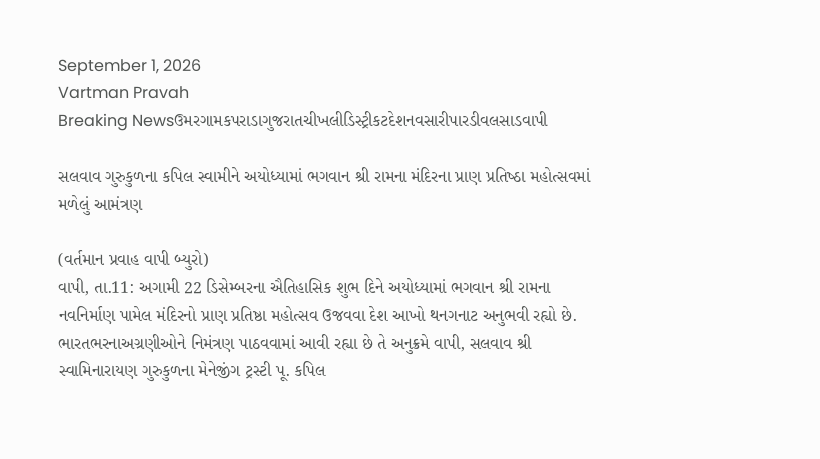September 1, 2026
Vartman Pravah
Breaking Newsઉમરગામકપરાડાગુજરાતચીખલીડિસ્ટ્રીકટદેશનવસારીપારડીવલસાડવાપી

સલવાવ ગુરુકુળના કપિલ સ્‍વામીને અયોધ્‍યામાં ભગવાન શ્રી રામના મંદિરના પ્રાણ પ્રતિષ્‍ઠા મહોત્‍સવમાં મળેલું આમંત્રણ

(વર્તમાન પ્રવાહ વાપી બ્‍યુરો)
વાપી, તા.11: અગામી 22 ડિસેમ્‍બરના ઐતિહાસિક શુભ દિને અયોધ્‍યામાં ભગવાન શ્રી રામના નવનિર્માણ પામેલ મંદિરનો પ્રાણ પ્રતિષ્ઠા મહોત્‍સવ ઉજવવા દેશ આખો થનગનાટ અનુભવી રહ્યો છે. ભારતભરનાઅગ્રણીઓને નિમંત્રણ પાઠવવામાં આવી રહ્યા છે તે અનુક્રમે વાપી, સલવાવ શ્રી સ્‍વામિનારાયણ ગુરુકુળના મેનેજીંગ ટ્રસ્‍ટી પૂ. કપિલ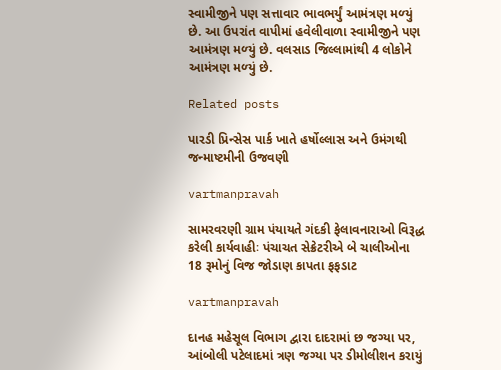સ્‍વામીજીને પણ સત્તાવાર ભાવભર્યું આમંત્રણ મળ્‍યું છે. આ ઉપરાંત વાપીમાં હવેલીવાળા સ્‍વામીજીને પણ આમંત્રણ મળ્‍યું છે. વલસાડ જિલ્લામાંથી 4 લોકોને આમંત્રણ મળ્‍યું છે.

Related posts

પારડી પ્રિન્‍સેસ પાર્ક ખાતે હર્ષોલ્લાસ અને ઉમંગથી જન્‍માષ્ટમીની ઉજવણી

vartmanpravah

સામરવરણી ગ્રામ પંયાયતે ગંદકી ફેલાવનારાઓ વિરૂદ્ધ કરેલી કાર્યવાહીઃ પંચાચત સેક્રેટરીએ બે ચાલીઓના 18 રૂમોનું વિજ જોડાણ કાપતા ફફડાટ

vartmanpravah

દાનહ મહેસૂલ વિભાગ દ્વારા દાદરામાં છ જગ્‍યા પર, આંબોલી પટેલાદમાં ત્રણ જગ્‍યા પર ડીમોલીશન કરાયું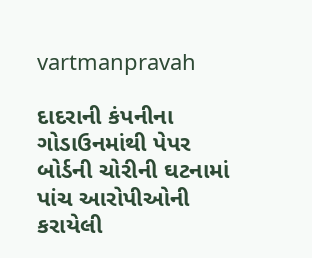vartmanpravah

દાદરાની કંપનીના ગોડાઉનમાંથી પેપર બોર્ડની ચોરીની ઘટનામાં પાંચ આરોપીઓની કરાયેલી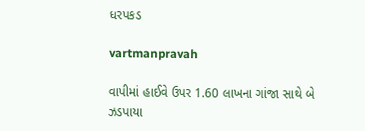ધરપકડ

vartmanpravah

વાપીમાં હાઈવે ઉપર 1.60 લાખના ગાંજા સાથે બે ઝડપાયા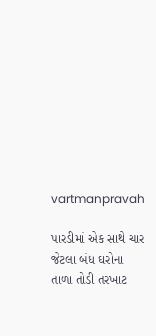vartmanpravah

પારડીમાં એક સાથે ચાર જેટલા બંધ ઘરોના તાળા તોડી તરખાટ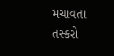મચાવતા તસ્‍કરો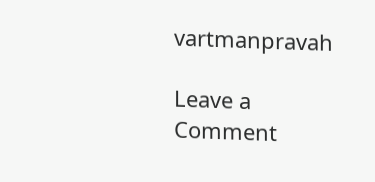vartmanpravah

Leave a Comment